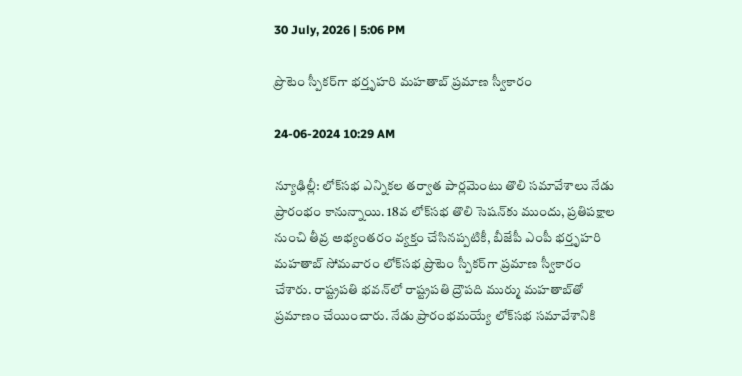30 July, 2026 | 5:06 PM

ప్రొటెం స్పీకర్‌గా భర్తృహరి మహతాబ్‌ ప్రమాణ స్వీకారం

24-06-2024 10:29 AM

న్యూఢిల్లీ: లోక్‌సభ ఎన్నికల తర్వాత పార్లమెంటు తొలి సమావేశాలు నేడు ప్రారంభం కానున్నాయి. 18వ లోక్‌సభ తొలి సెషన్‌కు ముందు, ప్రతిపక్షాల నుంచి తీవ్ర అభ్యంతరం వ్యక్తం చేసినప్పటికీ, బీజేపీ ఎంపీ భర్తృహరి మహతాబ్ సోమవారం లోక్‌సభ ప్రొటెం స్పీకర్‌గా ప్రమాణ స్వీకారం చేశారు. రాష్ట్రపతి భవన్‌లో రాష్ట్రపతి ద్రౌపది ముర్ము మహతాబ్‌తో ప్రమాణం చేయించారు. నేడు ప్రారంభమయ్యే లోక్‌సభ సమావేశానికి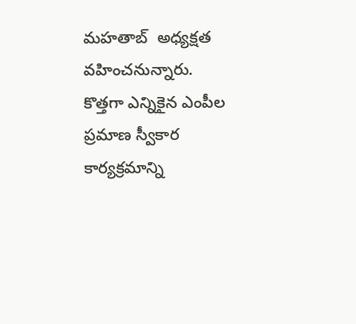మహతాబ్  అధ్యక్షత వహించనున్నారు. కొత్తగా ఎన్నికైన ఎంపీల ప్రమాణ స్వీకార కార్యక్రమాన్ని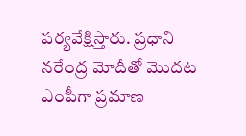పర్యవేక్షిస్తారు. ప్రధాని నరేంద్ర మోదీతో మొదట ఎంపీగా ప్రమాణ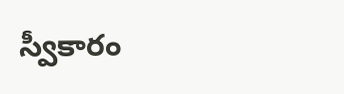స్వీకారం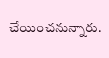చేయించనున్నారు.